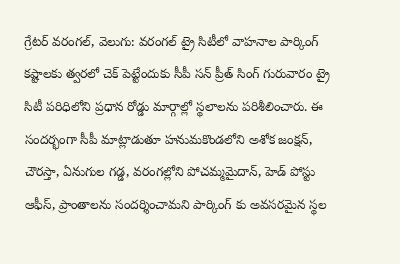గ్రేటర్ వరంగల్, వెలుగు: వరంగల్ ట్రై సిటీలో వాహనాల పార్కింగ్ కష్టాలకు త్వరలో చెక్ పెట్టేందుకు సీపీ సన్ ప్రీత్ సింగ్ గురువారం ట్రై సిటీ పరిధిలోని ప్రధాన రోడ్డు మార్గాల్లో స్థలాలను పరిశీలించారు. ఈ సందర్భంగా సీపీ మాట్లాడుతూ హనుమకొండలోని అశోక జంక్షన్, చౌరస్తా, ఏనుగుల గడ్డ, వరంగల్లోని పోచమ్మమైదాన్, హెడ్ పోస్టు ఆఫీస్, ప్రాంతాలను సందర్శించామని పార్కింగ్ కు అవసరమైన స్థల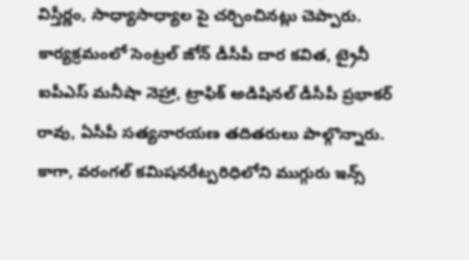విస్తీర్ణం, సాధ్యాసాధ్యాల పై చర్చించినట్లు చెప్పారు.
కార్యక్రమంలో సెంట్రల్ జోన్ డీసీపీ దార కవిత, ట్రైనీ ఐపీఎస్ మనీషా నెహ్రా, ట్రాఫిక్ అడిషినల్ డీసీపీ ప్రభాకర్ రావు, ఏసీపీ సత్యనారయణ తదితరులు పాల్గొన్నారు. కాగా, వరంగల్ కమిషనరేట్పరిధిలోని ముగ్గురు ఇన్స్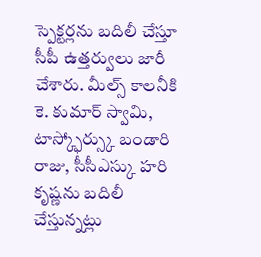స్పెక్టర్లను బదిలీ చేస్తూ సీపీ ఉత్తర్వులు జారీ చేశారు. మీల్స్ కాలనీకి కె. కుమార్ స్వామి, టాస్క్ఫోర్స్కు బండారి రాజు, సీసీఎస్కు హరి కృష్ణను బదిలీ చేస్తున్నట్లు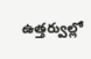ఉత్తర్వుల్లో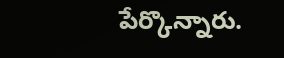పేర్కొన్నారు.